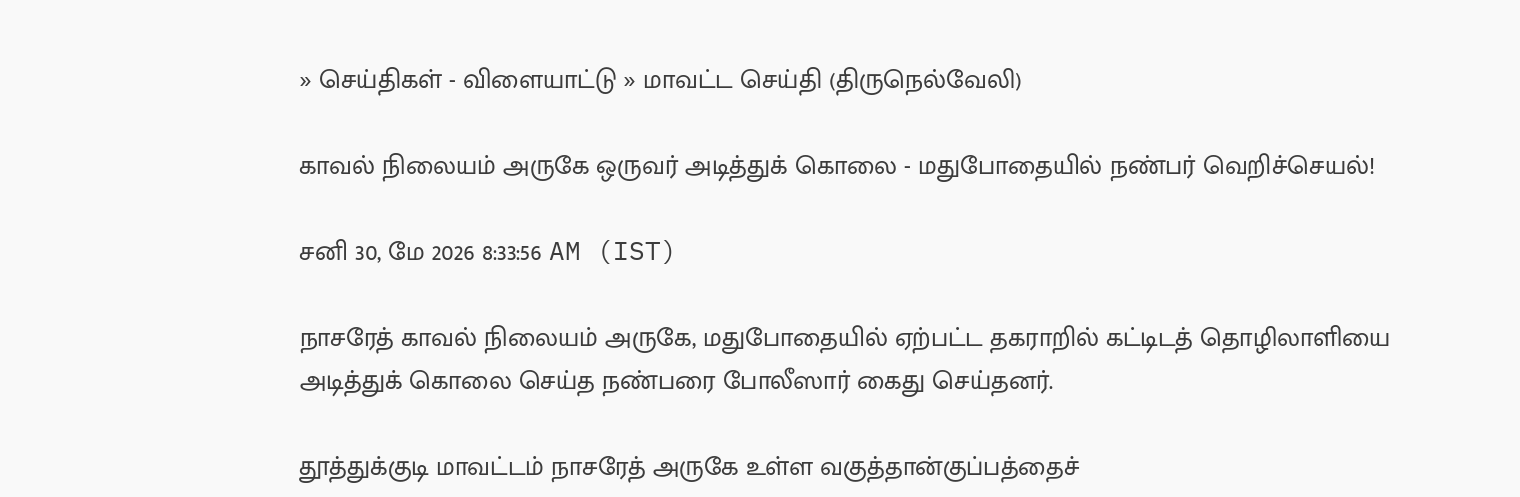» செய்திகள் - விளையாட்டு » மாவட்ட செய்தி (திருநெல்வேலி)

காவல் நிலையம் அருகே ஒருவர் அடித்துக் கொலை - மதுபோதையில் நண்பர் வெறிச்செயல்!

சனி 30, மே 2026 8:33:56 AM (IST)

நாசரேத் காவல் நிலையம் அருகே, மதுபோதையில் ஏற்பட்ட தகராறில் கட்டிடத் தொழிலாளியை அடித்துக் கொலை செய்த நண்பரை போலீஸார் கைது செய்தனர்.

தூத்துக்குடி மாவட்டம் நாசரேத் அருகே உள்ள வகுத்தான்குப்பத்தைச்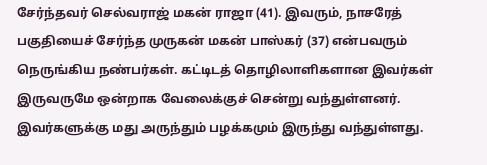சேர்ந்தவர் செல்வராஜ் மகன் ராஜா (41). இவரும், நாசரேத் பகுதியைச் சேர்ந்த முருகன் மகன் பாஸ்கர் (37) என்பவரும் நெருங்கிய நண்பர்கள். கட்டிடத் தொழிலாளிகளான இவர்கள் இருவருமே ஒன்றாக வேலைக்குச் சென்று வந்துள்ளனர். இவர்களுக்கு மது அருந்தும் பழக்கமும் இருந்து வந்துள்ளது.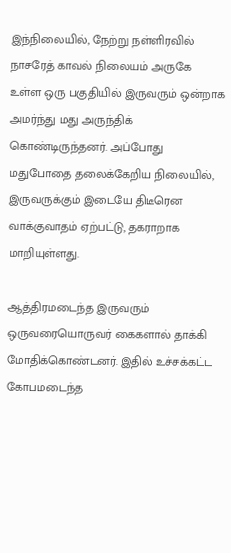இந்நிலையில், நேற்று நள்ளிரவில் நாசரேத் காவல் நிலையம் அருகே உள்ள ஒரு பகுதியில் இருவரும் ஒன்றாக அமர்ந்து மது அருந்திக் கொண்டிருந்தனர். அப்போது மதுபோதை தலைக்கேறிய நிலையில், இருவருக்கும் இடையே திடீரென வாக்குவாதம் ஏற்பட்டு, தகராறாக மாறியுள்ளது.

ஆத்திரமடைந்த இருவரும் ஒருவரையொருவர் கைகளால் தாக்கி மோதிக்கொண்டனர். இதில் உச்சக்கட்ட கோபமடைந்த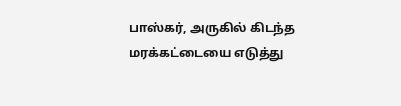பாஸ்கர், அருகில் கிடந்த மரக்கட்டையை எடுத்து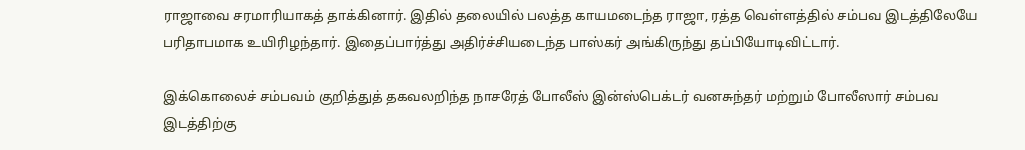ராஜாவை சரமாரியாகத் தாக்கினார். இதில் தலையில் பலத்த காயமடைந்த ராஜா, ரத்த வெள்ளத்தில் சம்பவ இடத்திலேயே பரிதாபமாக உயிரிழந்தார். இதைப்பார்த்து அதிர்ச்சியடைந்த பாஸ்கர் அங்கிருந்து தப்பியோடிவிட்டார்.

இக்கொலைச் சம்பவம் குறித்துத் தகவலறிந்த நாசரேத் போலீஸ் இன்ஸ்பெக்டர் வனசுந்தர் மற்றும் போலீஸார் சம்பவ இடத்திற்கு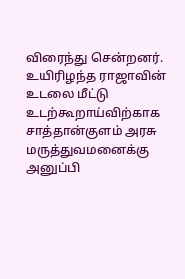விரைந்து சென்றனர். உயிரிழந்த ராஜாவின் உடலை மீட்டு உடற்கூறாய்விற்காக சாத்தான்குளம் அரசு மருத்துவமனைக்கு அனுப்பி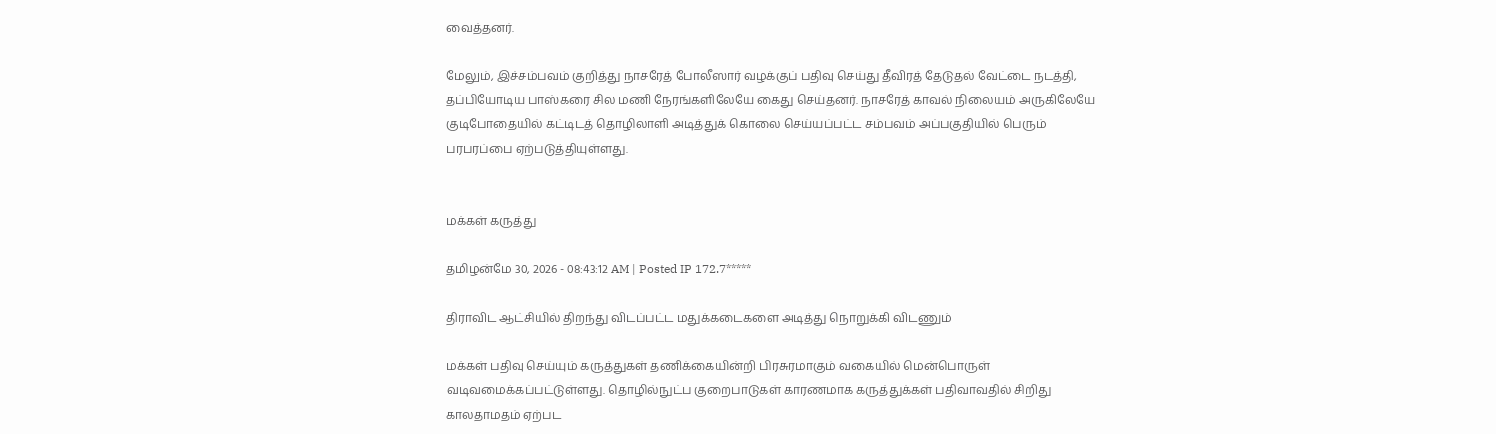வைத்தனர்.

மேலும், இச்சம்பவம் குறித்து நாசரேத் போலீஸார் வழக்குப் பதிவு செய்து தீவிரத் தேடுதல் வேட்டை நடத்தி, தப்பியோடிய பாஸ்கரை சில மணி நேரங்களிலேயே கைது செய்தனர். நாசரேத் காவல் நிலையம் அருகிலேயே குடிபோதையில் கட்டிடத் தொழிலாளி அடித்துக் கொலை செய்யப்பட்ட சம்பவம் அப்பகுதியில் பெரும் பரபரப்பை ஏற்படுத்தியுள்ளது.


மக்கள் கருத்து

தமிழன்மே 30, 2026 - 08:43:12 AM | Posted IP 172.7*****

திராவிட ஆட்சியில் திறந்து விடப்பட்ட மதுக்கடைகளை அடித்து நொறுக்கி விடணும்

மக்கள் பதிவு செய்யும் கருத்துகள் தணிக்கையின்றி பிரசுரமாகும் வகையில் மென்பொருள் வடிவமைக்கப்பட்டுள்ளது. தொழில்நுட்ப குறைபாடுகள் காரணமாக கருத்துக்கள் பதிவாவதில் சிறிது காலதாமதம் ஏற்பட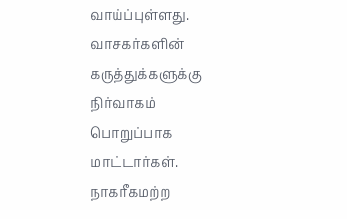வாய்ப்புள்ளது. வாசகர்களின் கருத்துக்களுக்கு நிர்வாகம் பொறுப்பாக மாட்டார்கள். நாகரீகமற்ற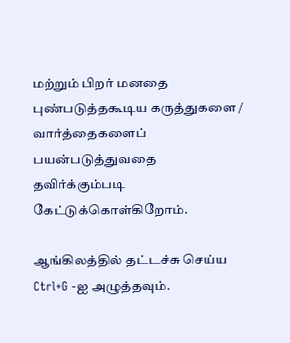மற்றும் பிறர் மனதை புண்படுத்தகூடிய கருத்துகளை / வார்த்தைகளைப் பயன்படுத்துவதை தவிர்க்கும்படி கேட்டுக்கொள்கிறோம்.

ஆங்கிலத்தில் தட்டச்சு செய்ய Ctrl+G -ஐ அழுத்தவும்.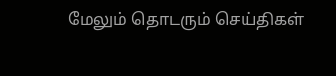மேலும் தொடரும் செய்திகள்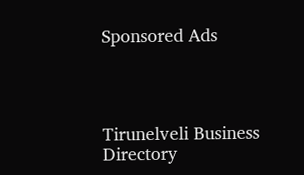Sponsored Ads




Tirunelveli Business Directory